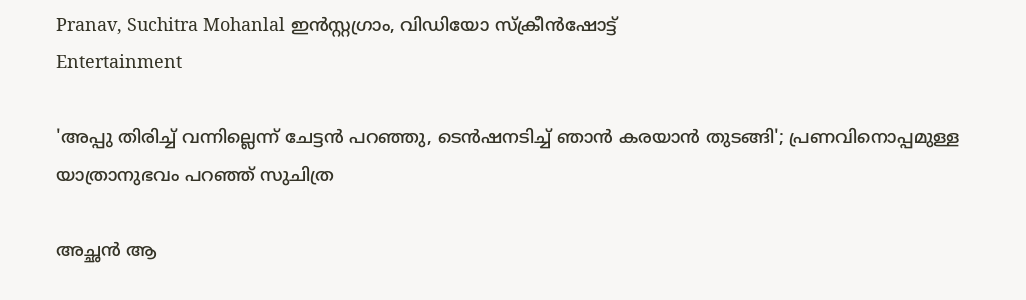Pranav, Suchitra Mohanlal ഇൻസ്റ്റഗ്രാം, വിഡിയോ സ്ക്രീൻഷോട്ട്
Entertainment

'അപ്പു തിരിച്ച് വന്നില്ലെന്ന് ചേട്ടൻ പറഞ്ഞു, ടെൻഷനടിച്ച് ഞാൻ കരയാൻ തുടങ്ങി'; പ്രണവിനൊപ്പമുള്ള യാത്രാനുഭവം പറഞ്ഞ് സുചിത്ര

അച്ഛൻ ആ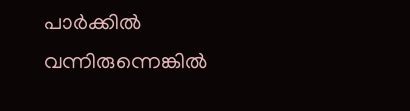പാർക്കിൽ വന്നിരുന്നെങ്കിൽ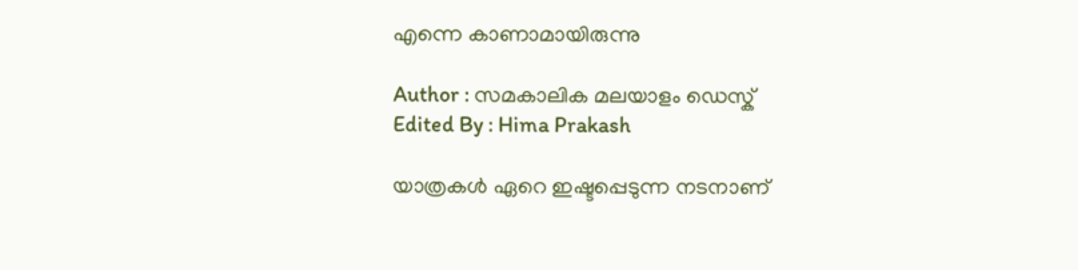എന്നെ കാണാമായിരുന്നു

Author : സമകാലിക മലയാളം ഡെസ്ക്
Edited By : Hima Prakash

യാത്രകൾ ഏറെ ഇഷ്ടപ്പെടുന്ന നടനാണ്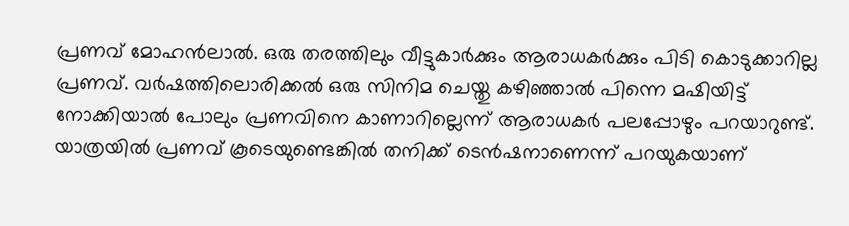പ്രണവ് മോഹൻലാൽ. ഒരു തരത്തിലും വീട്ടുകാർക്കും ആരാധകർക്കും പിടി കൊടുക്കാറില്ല പ്രണവ്. വർഷത്തിലൊരിക്കൽ ഒരു സിനിമ ചെയ്തു കഴിഞ്ഞാൽ പിന്നെ മഷിയിട്ട് നോക്കിയാൽ പോലും പ്രണവിനെ കാണാറില്ലെന്ന് ആരാധകർ പലപ്പോഴും പറയാറുണ്ട്. യാത്രയിൽ പ്രണവ് കൂടെയുണ്ടെങ്കിൽ തനിക്ക് ടെൻഷനാണെന്ന് പറയുകയാണ്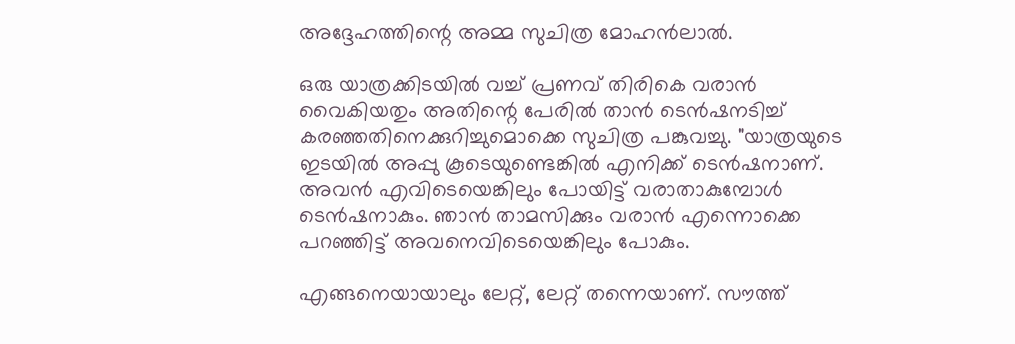അദ്ദേഹത്തിന്റെ അമ്മ സുചിത്ര മോഹൻലാൽ.

ഒരു യാത്രക്കിടയിൽ വച്ച് പ്രണവ് തിരികെ വരാൻ വൈകിയതും അതിന്റെ പേരിൽ താൻ ടെൻഷനടിച്ച് കരഞ്ഞതിനെക്കുറിച്ചുമൊക്കെ സുചിത്ര പങ്കുവച്ചു. "യാത്രയുടെ ഇടയിൽ അപ്പു കൂടെയുണ്ടെങ്കിൽ എനിക്ക് ടെൻഷനാണ്. അവൻ എവിടെയെങ്കിലും പോയിട്ട് വരാതാകുമ്പോൾ ടെൻഷനാകും. ഞാൻ താമസിക്കും വരാൻ എന്നൊക്കെ പറഞ്ഞിട്ട് അവനെവിടെയെങ്കിലും പോകും.

എങ്ങനെയായാലും ലേറ്റ്, ലേറ്റ് തന്നെയാണ്. സൗത്ത്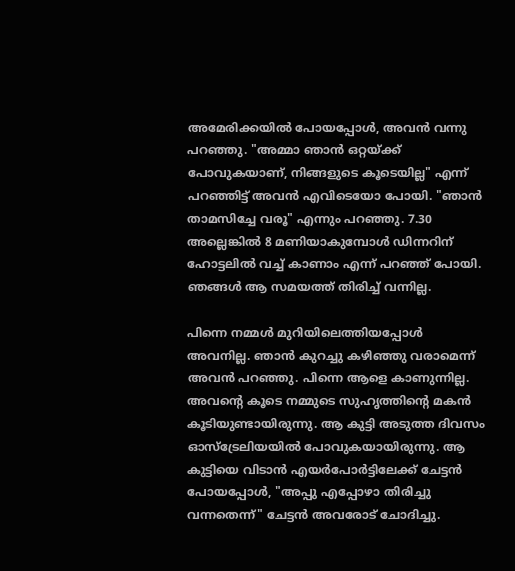അമേരിക്കയിൽ പോയപ്പോൾ, അവൻ വന്നു പറഞ്ഞു. "അമ്മാ ഞാൻ ഒറ്റയ്ക്ക് പോവുകയാണ്, നിങ്ങളുടെ കൂടെയില്ല" എന്ന് പറഞ്ഞിട്ട് അവൻ എവിടെയോ പോയി. "ഞാൻ താമസിച്ചേ വരൂ" എന്നും പറഞ്ഞു. 7.30 അല്ലെങ്കിൽ 8 മണിയാകുമ്പോൾ ഡിന്നറിന് ഹോട്ടലിൽ വച്ച് കാണാം എന്ന് പറഞ്ഞ് പോയി. ഞങ്ങൾ ആ സമയത്ത് തിരിച്ച് വന്നില്ല.

പിന്നെ നമ്മൾ മുറിയിലെത്തിയപ്പോൾ അവനില്ല. ഞാൻ കുറച്ചു കഴിഞ്ഞു വരാമെന്ന് അവൻ പറഞ്ഞു. പിന്നെ ആളെ കാണുന്നില്ല. അവന്റെ കൂടെ നമ്മുടെ സുഹൃത്തിന്റെ മകൻ കൂടിയുണ്ടായിരുന്നു. ആ കുട്ടി അടുത്ത ദിവസം ഓസ്ട്രേലിയയിൽ പോവുകയായിരുന്നു. ആ കുട്ടിയെ വിടാൻ എയർപോർട്ടിലേക്ക് ചേട്ടൻ പോയപ്പോൾ, "അപ്പു എപ്പോഴാ തിരിച്ചു വന്നതെന്ന്" ചേട്ടൻ അവരോട് ചോദിച്ചു.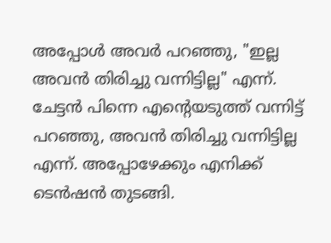അപ്പോൾ അവർ പറഞ്ഞു, "ഇല്ല അവൻ തിരിച്ചു വന്നിട്ടില്ല" എന്ന്. ചേട്ടൻ പിന്നെ എന്റെയടുത്ത് വന്നിട്ട് പറഞ്ഞു, അവൻ തിരിച്ചു വന്നിട്ടില്ല എന്ന്. അപ്പോഴേക്കും എനിക്ക് ടെൻഷൻ തുടങ്ങി.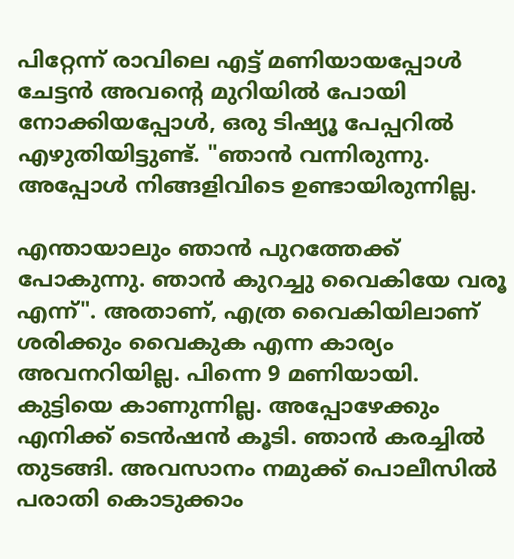പിറ്റേന്ന് രാവിലെ എട്ട് മണിയായപ്പോൾ ചേട്ടൻ അവന്റെ മുറിയിൽ പോയി നോക്കിയപ്പോൾ, ഒരു ടിഷ്യൂ പേപ്പറിൽ എഴുതിയിട്ടുണ്ട്. "ഞാൻ വന്നിരുന്നു. അപ്പോൾ നിങ്ങളിവിടെ ഉണ്ടായിരുന്നില്ല.

എന്തായാലും ഞാൻ പുറത്തേക്ക് പോകുന്നു. ഞാൻ കുറച്ചു വൈകിയേ വരൂ എന്ന്". അതാണ്, എത്ര വൈകിയിലാണ് ശരിക്കും വൈകുക എന്ന കാര്യം അവനറിയില്ല. പിന്നെ 9 മണിയായി. കുട്ടിയെ കാണുന്നില്ല. അപ്പോഴേക്കും എനിക്ക് ടെൻഷൻ കൂടി. ഞാൻ കരച്ചിൽ തുടങ്ങി. അവസാനം നമുക്ക് പൊലീസിൽ പരാതി കൊടുക്കാം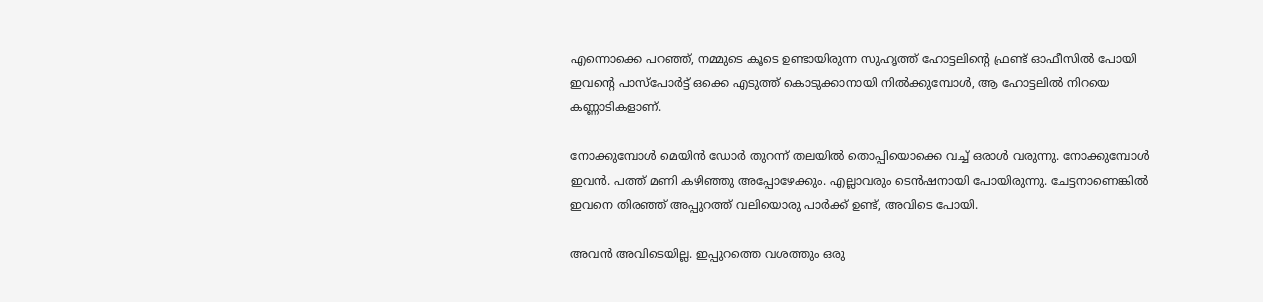എന്നൊക്കെ പറഞ്ഞ്, നമ്മുടെ കൂടെ ഉണ്ടായിരുന്ന സുഹൃത്ത് ഹോട്ടലിന്റെ ഫ്രണ്ട് ഓഫീസിൽ പോയി ഇവന്റെ പാസ്പോർട്ട് ഒക്കെ എടുത്ത് കൊടുക്കാനായി നിൽക്കുമ്പോൾ, ആ ഹോട്ടലിൽ നിറയെ കണ്ണാടികളാണ്.

നോക്കുമ്പോൾ മെയിൻ ഡോർ തുറന്ന് തലയിൽ തൊപ്പിയൊക്കെ വച്ച് ഒരാൾ വരുന്നു. നോക്കുമ്പോൾ ഇവൻ. പത്ത് മണി കഴിഞ്ഞു അപ്പോഴേക്കും. എല്ലാവരും ടെൻഷനായി പോയിരുന്നു. ചേട്ടനാണെങ്കിൽ ഇവനെ തിരഞ്ഞ് അപ്പുറത്ത് വലിയൊരു പാർക്ക് ഉണ്ട്, അവിടെ പോയി.

അവൻ അവിടെയില്ല. ഇപ്പുറത്തെ വശത്തും ഒരു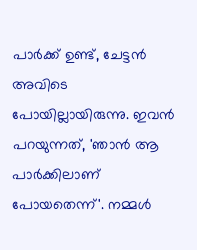പാർക്ക് ഉണ്ട്, ചേട്ടൻ അവിടെ പോയില്ലായിരുന്നു. ഇവൻ പറയുന്നത്, 'ഞാൻ ആ പാർക്കിലാണ് പോയതെന്ന്'. നമ്മൾ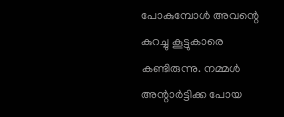പോകുമ്പോൾ അവന്റെ കുറച്ചു കൂട്ടുകാരെ കണ്ടിരുന്നു. നമ്മൾ അന്റാർട്ടിക്ക പോയ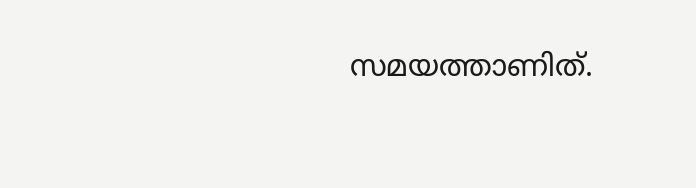സമയത്താണിത്.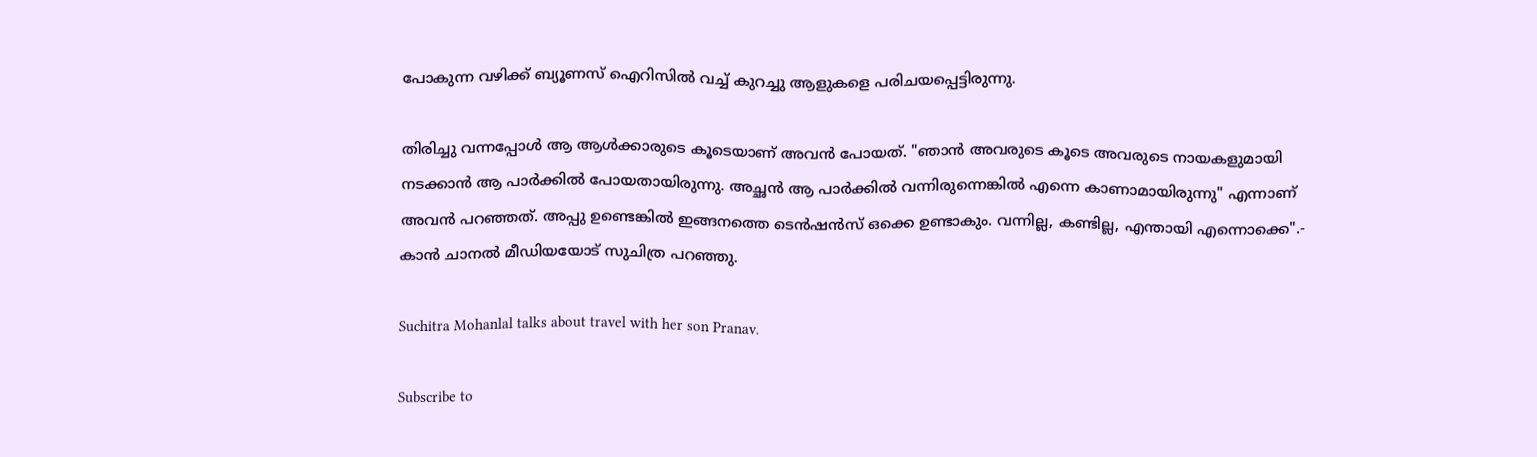പോകുന്ന വഴിക്ക് ബ്യൂണസ് ഐറിസിൽ വച്ച് കുറച്ചു ആളുകളെ പരിചയപ്പെട്ടിരുന്നു.

തിരിച്ചു വന്നപ്പോൾ ആ ആൾക്കാരുടെ കൂടെയാണ് അവൻ പോയത്. "ഞാൻ അവരുടെ കൂടെ അവരുടെ നായകളുമായി നടക്കാൻ ആ പാർക്കിൽ പോയതായിരുന്നു. അച്ഛൻ ആ പാർക്കിൽ വന്നിരുന്നെങ്കിൽ എന്നെ കാണാമായിരുന്നു" എന്നാണ് അവൻ പറഞ്ഞത്. അപ്പു ഉണ്ടെങ്കിൽ ഇങ്ങനത്തെ ടെൻഷൻസ് ഒക്കെ ഉണ്ടാകും. വന്നില്ല, കണ്ടില്ല, എന്തായി എന്നൊക്കെ".- കാൻ ചാനൽ മീഡിയയോട് സുചിത്ര പറഞ്ഞു.

Suchitra Mohanlal talks about travel with her son Pranav.

Subscribe to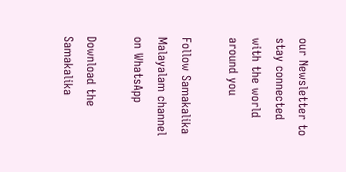our Newsletter to stay connected with the world around you

Follow Samakalika Malayalam channel on WhatsApp

Download the Samakalika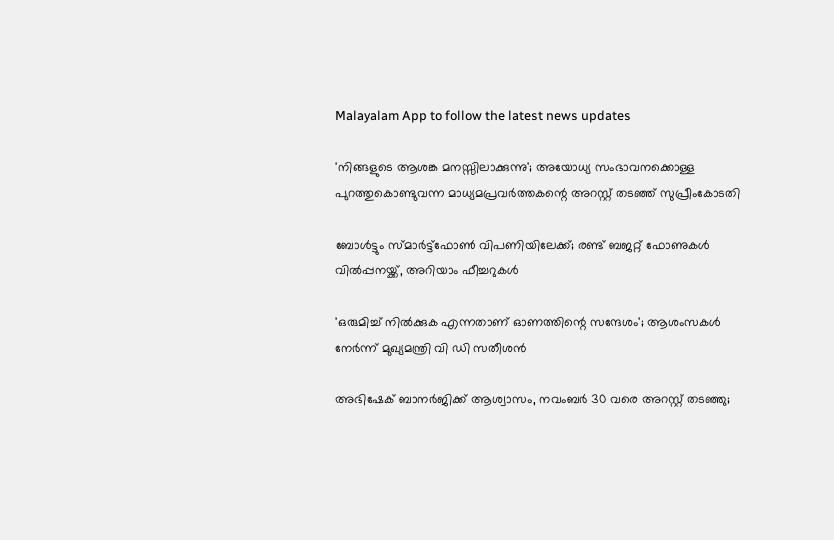Malayalam App to follow the latest news updates

'നിങ്ങളുടെ ആശങ്ക മനസ്സിലാക്കുന്നു'; അയോധ്യ സംഭാവനക്കൊള്ള പുറത്തുകൊണ്ടുവന്ന മാധ്യമപ്രവര്‍ത്തകന്റെ അറസ്റ്റ് തടഞ്ഞ് സുപ്രീംകോടതി

ബോള്‍ട്ടും സ്മാര്‍ട്ട്‌ഫോണ്‍ വിപണിയിലേക്ക്; രണ്ട് ബജറ്റ് ഫോണുകള്‍ വില്‍പ്പനയ്ക്ക്, അറിയാം ഫീച്ചറുകള്‍

'ഒരുമിച്ച് നിൽക്കുക എന്നതാണ് ഓണത്തിന്റെ സന്ദേശം'; ആശംസകൾ നേർന്ന് മുഖ്യമന്ത്രി വി ഡി സതീശൻ

അഭിഷേക് ബാനര്‍ജിക്ക് ആശ്വാസം, നവംബര്‍ 30 വരെ അറസ്റ്റ് തടഞ്ഞു;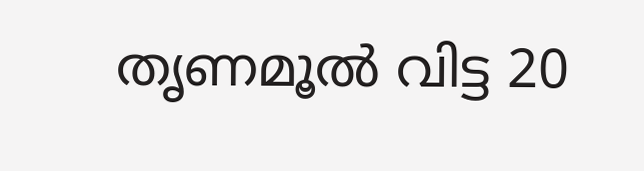തൃണമൂല്‍ വിട്ട 20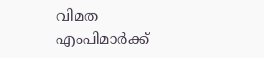വിമത എംപിമാര്‍ക്ക്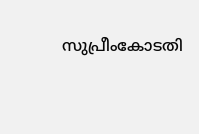സുപ്രീംകോടതി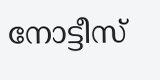നോട്ടീസ്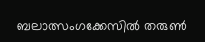ബലാത്സംഗക്കേസില്‍ തരുണ്‍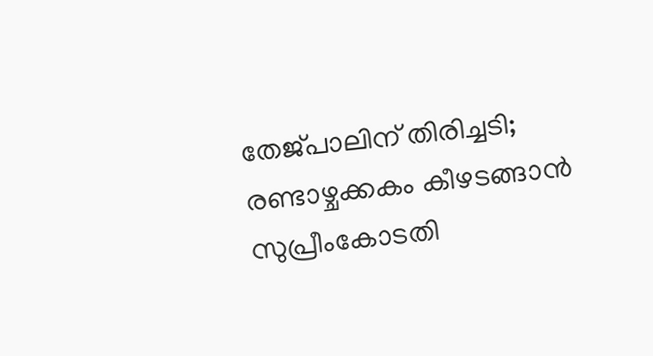തേജ്പാലിന് തിരിച്ചടി; രണ്ടാഴ്ചക്കകം കീഴടങ്ങാന്‍ സുപ്രീംകോടതി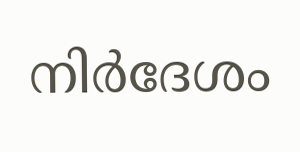നിര്‍ദേശം